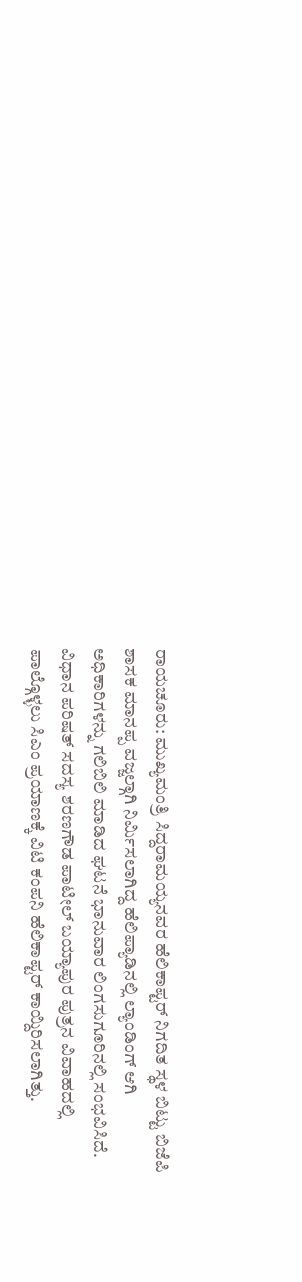ರಾಯಚೂರು: ಮುಖ್ಯಮಂತ್ರಿ ಸಿದ್ದರಾಮಯ್ಯನವರ ಹೆಲಿಕಾಪ್ಟರ್ ನಿಗದಿತ ಸ್ಥಳ ಬಿಟ್ಟು ಬಿಜೆಪಿ ಶಾಸಕ ಮಾನಪ್ಪ ವಜ್ಜಲ್ಗಾಗಿ ನಿರ್ಮಿಸಲಾಗಿದ್ದ ಹೆಲಿಪ್ಯಾಡಿನಲ್ಲಿ ಲ್ಯಾಂಡಿಂಗ್ ಆಗಿ ಅಧಿಕಾರಿಗಳನ್ನು ಗಲಿಬಿಲಿ ಮಾಡಿದ ಘಟನೆ ಭಾನುವಾರ ಲಿಂಗಸುಗೂರಿನಲ್ಲಿ ಸಂಭವಿಸಿದೆ.
ವಿಧಾನ ಪರಿಷತ್ ಸದಸ್ಯ ಶರಣಗೌಡ ಪಾಟೀಲ್ ಬಯ್ಯಾಪುರ ಪುತ್ರನ ವಿವಾಹದಲ್ಲಿ ಪಾಲ್ಗೊಳ್ಳಲು ಸಿಎಂ ಪ್ರಯಾಣಕ್ಕೆ ವಿಟಿ ಕಂಪನಿ ಹೆಲಿಕಾಪ್ಟರ್ ಕಾಯ್ದಿರಿಸಲಾಗಿತ್ತು.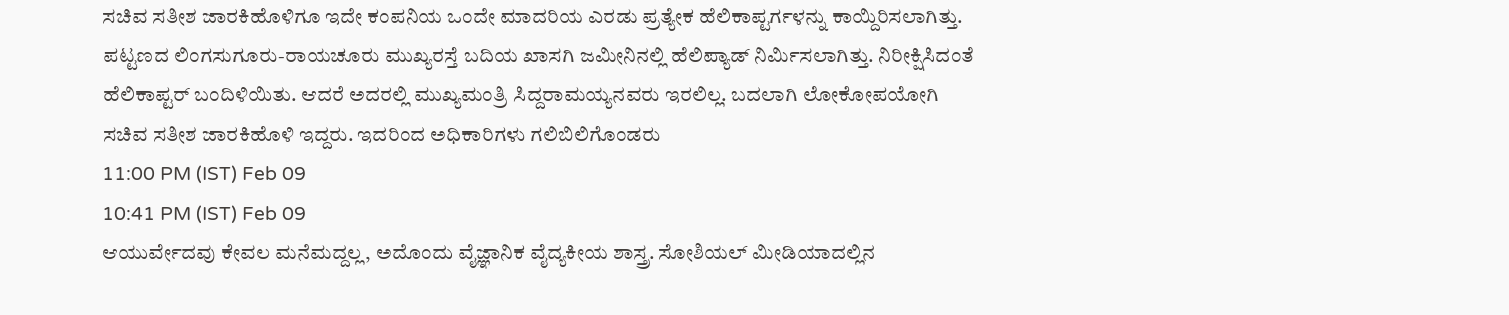ಸಚಿವ ಸತೀಶ ಜಾರಕಿಹೊಳಿಗೂ ಇದೇ ಕಂಪನಿಯ ಒಂದೇ ಮಾದರಿಯ ಎರಡು ಪ್ರತ್ಯೇಕ ಹೆಲಿಕಾಪ್ಟರ್ಗಳನ್ನು ಕಾಯ್ದಿರಿಸಲಾಗಿತ್ತು. ಪಟ್ಟಣದ ಲಿಂಗಸುಗೂರು-ರಾಯಚೂರು ಮುಖ್ಯರಸ್ತೆ ಬದಿಯ ಖಾಸಗಿ ಜಮೀನಿನಲ್ಲಿ ಹೆಲಿಪ್ಯಾಡ್ ನಿರ್ಮಿಸಲಾಗಿತ್ತು. ನಿರೀಕ್ಷಿಸಿದಂತೆ ಹೆಲಿಕಾಪ್ಟರ್ ಬಂದಿಳಿಯಿತು. ಆದರೆ ಅದರಲ್ಲಿ ಮುಖ್ಯಮಂತ್ರಿ ಸಿದ್ದರಾಮಯ್ಯನವರು ಇರಲಿಲ್ಲ. ಬದಲಾಗಿ ಲೋಕೋಪಯೋಗಿ ಸಚಿವ ಸತೀಶ ಜಾರಕಿಹೊಳಿ ಇದ್ದರು. ಇದರಿಂದ ಅಧಿಕಾರಿಗಳು ಗಲಿಬಿಲಿಗೊಂಡರು
11:00 PM (IST) Feb 09
10:41 PM (IST) Feb 09
ಆಯುರ್ವೇದವು ಕೇವಲ ಮನೆಮದ್ದಲ್ಲ, ಅದೊಂದು ವೈಜ್ಞಾನಿಕ ವೈದ್ಯಕೀಯ ಶಾಸ್ತ್ರ. ಸೋಶಿಯಲ್ ಮೀಡಿಯಾದಲ್ಲಿನ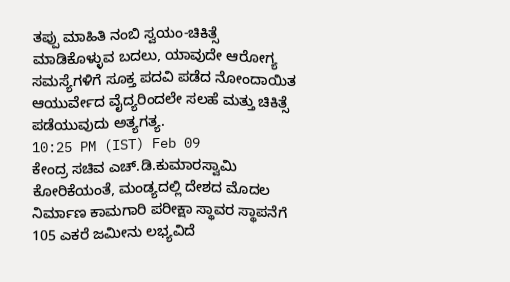ತಪ್ಪು ಮಾಹಿತಿ ನಂಬಿ ಸ್ವಯಂ-ಚಿಕಿತ್ಸೆ ಮಾಡಿಕೊಳ್ಳುವ ಬದಲು, ಯಾವುದೇ ಆರೋಗ್ಯ ಸಮಸ್ಯೆಗಳಿಗೆ ಸೂಕ್ತ ಪದವಿ ಪಡೆದ ನೋಂದಾಯಿತ ಆಯುರ್ವೇದ ವೈದ್ಯರಿಂದಲೇ ಸಲಹೆ ಮತ್ತು ಚಿಕಿತ್ಸೆ ಪಡೆಯುವುದು ಅತ್ಯಗತ್ಯ.
10:25 PM (IST) Feb 09
ಕೇಂದ್ರ ಸಚಿವ ಎಚ್.ಡಿ.ಕುಮಾರಸ್ವಾಮಿ ಕೋರಿಕೆಯಂತೆ, ಮಂಡ್ಯದಲ್ಲಿ ದೇಶದ ಮೊದಲ ನಿರ್ಮಾಣ ಕಾಮಗಾರಿ ಪರೀಕ್ಷಾ ಸ್ಥಾವರ ಸ್ಥಾಪನೆಗೆ 105 ಎಕರೆ ಜಮೀನು ಲಭ್ಯವಿದೆ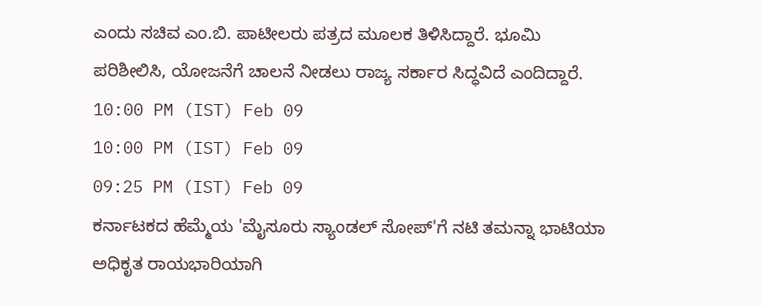ಎಂದು ಸಚಿವ ಎಂ.ಬಿ. ಪಾಟೀಲರು ಪತ್ರದ ಮೂಲಕ ತಿಳಿಸಿದ್ದಾರೆ. ಭೂಮಿ ಪರಿಶೀಲಿಸಿ, ಯೋಜನೆಗೆ ಚಾಲನೆ ನೀಡಲು ರಾಜ್ಯ ಸರ್ಕಾರ ಸಿದ್ಧವಿದೆ ಎಂದಿದ್ದಾರೆ.
10:00 PM (IST) Feb 09
10:00 PM (IST) Feb 09
09:25 PM (IST) Feb 09
ಕರ್ನಾಟಕದ ಹೆಮ್ಮೆಯ 'ಮೈಸೂರು ಸ್ಯಾಂಡಲ್ ಸೋಪ್'ಗೆ ನಟಿ ತಮನ್ನಾ ಭಾಟಿಯಾ ಅಧಿಕೃತ ರಾಯಭಾರಿಯಾಗಿ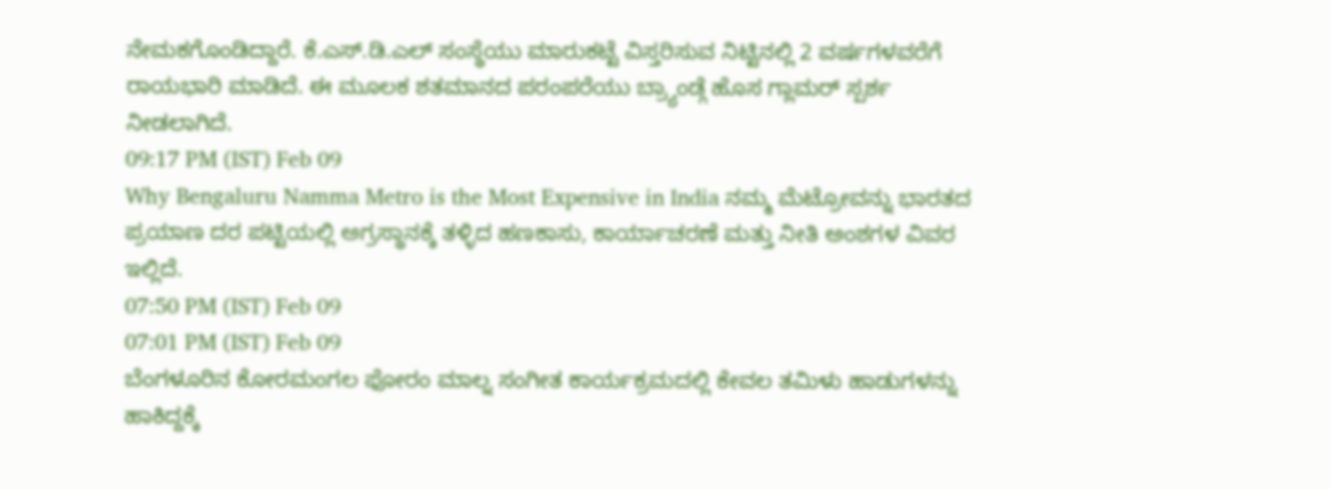ನೇಮಕಗೊಂಡಿದ್ದಾರೆ. ಕೆ.ಎಸ್.ಡಿ.ಎಲ್ ಸಂಸ್ಥೆಯು ಮಾರುಕಟ್ಟೆ ವಿಸ್ತರಿಸುವ ನಿಟ್ಟಿನಲ್ಲಿ 2 ವರ್ಷಗಳವರೆಗೆ ರಾಯಭಾರಿ ಮಾಡಿದೆ. ಈ ಮೂಲಕ ಶತಮಾನದ ಪರಂಪರೆಯು ಬ್ರ್ಯಾಂಡ್ಗೆ ಹೊಸ ಗ್ಲಾಮರ್ ಸ್ಪರ್ಶ ನೀಡಲಾಗಿದೆ.
09:17 PM (IST) Feb 09
Why Bengaluru Namma Metro is the Most Expensive in India ನಮ್ಮ ಮೆಟ್ರೋವನ್ನು ಭಾರತದ ಪ್ರಯಾಣ ದರ ಪಟ್ಟಿಯಲ್ಲಿ ಅಗ್ರಸ್ಥಾನಕ್ಕೆ ತಳ್ಳಿದ ಹಣಕಾಸು, ಕಾರ್ಯಾಚರಣೆ ಮತ್ತು ನೀತಿ ಅಂಶಗಳ ವಿವರ ಇಲ್ಲಿದೆ.
07:50 PM (IST) Feb 09
07:01 PM (IST) Feb 09
ಬೆಂಗಳೂರಿನ ಕೋರಮಂಗಲ ಫೋರಂ ಮಾಲ್ನ ಸಂಗೀತ ಕಾರ್ಯಕ್ರಮದಲ್ಲಿ ಕೇವಲ ತಮಿಳು ಹಾಡುಗಳನ್ನು ಹಾಕಿದ್ದಕ್ಕೆ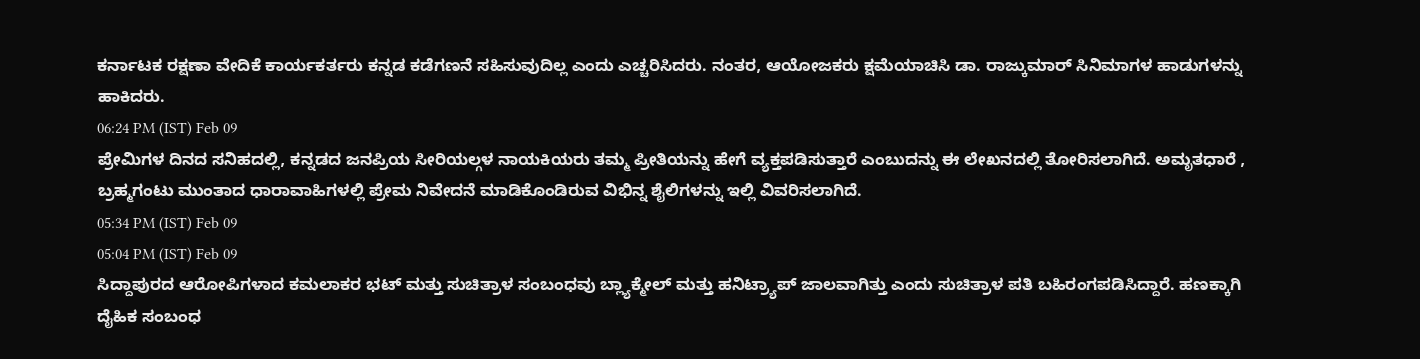ಕರ್ನಾಟಕ ರಕ್ಷಣಾ ವೇದಿಕೆ ಕಾರ್ಯಕರ್ತರು ಕನ್ನಡ ಕಡೆಗಣನೆ ಸಹಿಸುವುದಿಲ್ಲ ಎಂದು ಎಚ್ಚರಿಸಿದರು. ನಂತರ, ಆಯೋಜಕರು ಕ್ಷಮೆಯಾಚಿಸಿ ಡಾ. ರಾಜ್ಕುಮಾರ್ ಸಿನಿಮಾಗಳ ಹಾಡುಗಳನ್ನು ಹಾಕಿದರು.
06:24 PM (IST) Feb 09
ಪ್ರೇಮಿಗಳ ದಿನದ ಸನಿಹದಲ್ಲಿ, ಕನ್ನಡದ ಜನಪ್ರಿಯ ಸೀರಿಯಲ್ಗಳ ನಾಯಕಿಯರು ತಮ್ಮ ಪ್ರೀತಿಯನ್ನು ಹೇಗೆ ವ್ಯಕ್ತಪಡಿಸುತ್ತಾರೆ ಎಂಬುದನ್ನು ಈ ಲೇಖನದಲ್ಲಿ ತೋರಿಸಲಾಗಿದೆ. ಅಮೃತಧಾರೆ , ಬ್ರಹ್ಮಗಂಟು ಮುಂತಾದ ಧಾರಾವಾಹಿಗಳಲ್ಲಿ ಪ್ರೇಮ ನಿವೇದನೆ ಮಾಡಿಕೊಂಡಿರುವ ವಿಭಿನ್ನ ಶೈಲಿಗಳನ್ನು ಇಲ್ಲಿ ವಿವರಿಸಲಾಗಿದೆ.
05:34 PM (IST) Feb 09
05:04 PM (IST) Feb 09
ಸಿದ್ದಾಪುರದ ಆರೋಪಿಗಳಾದ ಕಮಲಾಕರ ಭಟ್ ಮತ್ತು ಸುಚಿತ್ರಾಳ ಸಂಬಂಧವು ಬ್ಲ್ಯಾಕ್ಮೇಲ್ ಮತ್ತು ಹನಿಟ್ರ್ಯಾಪ್ ಜಾಲವಾಗಿತ್ತು ಎಂದು ಸುಚಿತ್ರಾಳ ಪತಿ ಬಹಿರಂಗಪಡಿಸಿದ್ದಾರೆ. ಹಣಕ್ಕಾಗಿ ದೈಹಿಕ ಸಂಬಂಧ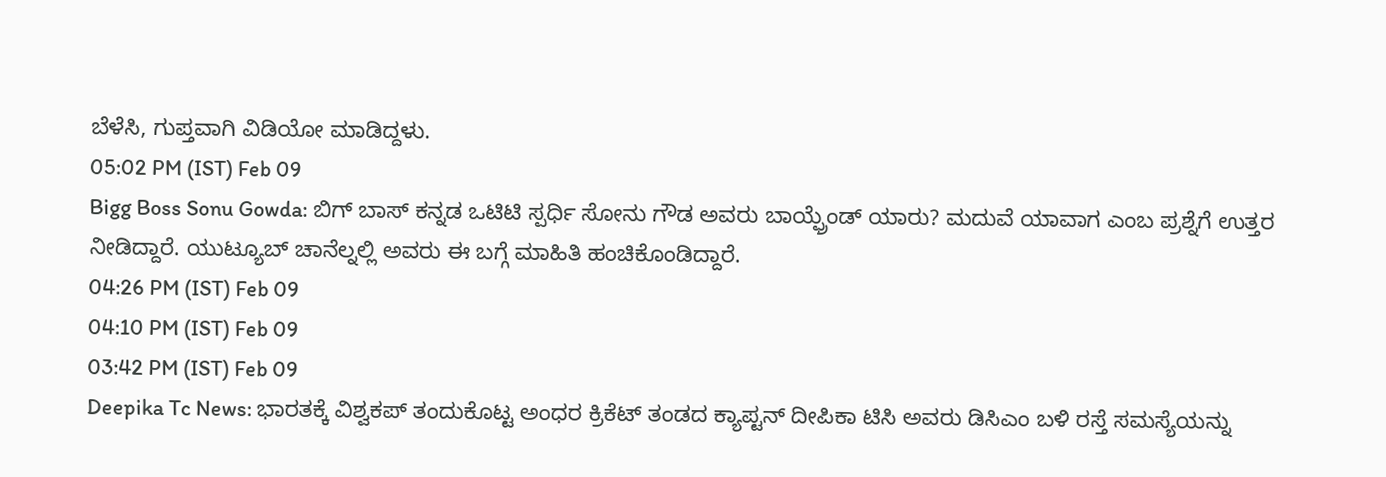ಬೆಳೆಸಿ, ಗುಪ್ತವಾಗಿ ವಿಡಿಯೋ ಮಾಡಿದ್ದಳು.
05:02 PM (IST) Feb 09
Bigg Boss Sonu Gowda: ಬಿಗ್ ಬಾಸ್ ಕನ್ನಡ ಒಟಿಟಿ ಸ್ಪರ್ಧಿ ಸೋನು ಗೌಡ ಅವರು ಬಾಯ್ಫ್ರೆಂಡ್ ಯಾರು? ಮದುವೆ ಯಾವಾಗ ಎಂಬ ಪ್ರಶ್ನೆಗೆ ಉತ್ತರ ನೀಡಿದ್ದಾರೆ. ಯುಟ್ಯೂಬ್ ಚಾನೆಲ್ನಲ್ಲಿ ಅವರು ಈ ಬಗ್ಗೆ ಮಾಹಿತಿ ಹಂಚಿಕೊಂಡಿದ್ದಾರೆ.
04:26 PM (IST) Feb 09
04:10 PM (IST) Feb 09
03:42 PM (IST) Feb 09
Deepika Tc News: ಭಾರತಕ್ಕೆ ವಿಶ್ವಕಪ್ ತಂದುಕೊಟ್ಟ ಅಂಧರ ಕ್ರಿಕೆಟ್ ತಂಡದ ಕ್ಯಾಪ್ಟನ್ ದೀಪಿಕಾ ಟಿಸಿ ಅವರು ಡಿಸಿಎಂ ಬಳಿ ರಸ್ತೆ ಸಮಸ್ಯೆಯನ್ನು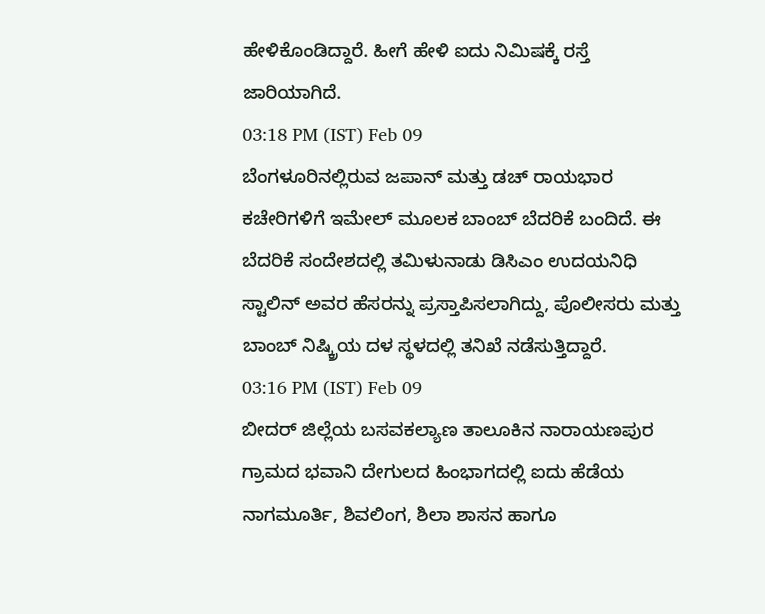ಹೇಳಿಕೊಂಡಿದ್ದಾರೆ. ಹೀಗೆ ಹೇಳಿ ಐದು ನಿಮಿಷಕ್ಕೆ ರಸ್ತೆ ಜಾರಿಯಾಗಿದೆ.
03:18 PM (IST) Feb 09
ಬೆಂಗಳೂರಿನಲ್ಲಿರುವ ಜಪಾನ್ ಮತ್ತು ಡಚ್ ರಾಯಭಾರ ಕಚೇರಿಗಳಿಗೆ ಇಮೇಲ್ ಮೂಲಕ ಬಾಂಬ್ ಬೆದರಿಕೆ ಬಂದಿದೆ. ಈ ಬೆದರಿಕೆ ಸಂದೇಶದಲ್ಲಿ ತಮಿಳುನಾಡು ಡಿಸಿಎಂ ಉದಯನಿಧಿ ಸ್ಟಾಲಿನ್ ಅವರ ಹೆಸರನ್ನು ಪ್ರಸ್ತಾಪಿಸಲಾಗಿದ್ದು, ಪೊಲೀಸರು ಮತ್ತು ಬಾಂಬ್ ನಿಷ್ಕ್ರಿಯ ದಳ ಸ್ಥಳದಲ್ಲಿ ತನಿಖೆ ನಡೆಸುತ್ತಿದ್ದಾರೆ.
03:16 PM (IST) Feb 09
ಬೀದರ್ ಜಿಲ್ಲೆಯ ಬಸವಕಲ್ಯಾಣ ತಾಲೂಕಿನ ನಾರಾಯಣಪುರ ಗ್ರಾಮದ ಭವಾನಿ ದೇಗುಲದ ಹಿಂಭಾಗದಲ್ಲಿ ಐದು ಹೆಡೆಯ ನಾಗಮೂರ್ತಿ, ಶಿವಲಿಂಗ, ಶಿಲಾ ಶಾಸನ ಹಾಗೂ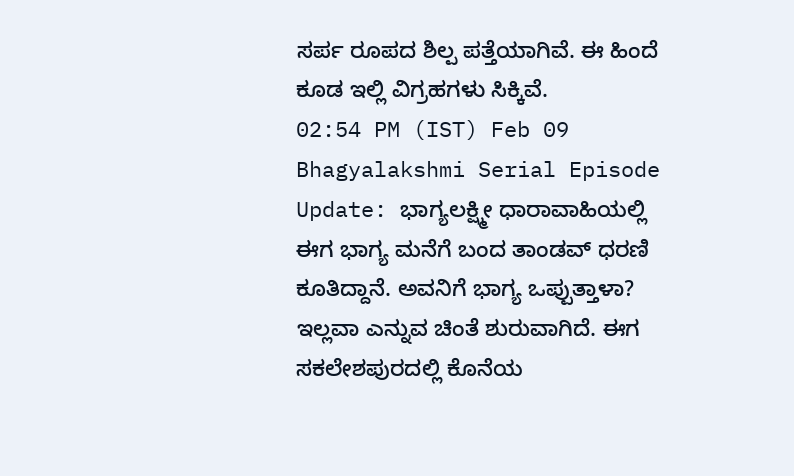ಸರ್ಪ ರೂಪದ ಶಿಲ್ಪ ಪತ್ತೆಯಾಗಿವೆ. ಈ ಹಿಂದೆ ಕೂಡ ಇಲ್ಲಿ ವಿಗ್ರಹಗಳು ಸಿಕ್ಕಿವೆ.
02:54 PM (IST) Feb 09
Bhagyalakshmi Serial Episode Update: ಭಾಗ್ಯಲಕ್ಷ್ಮೀ ಧಾರಾವಾಹಿಯಲ್ಲಿ ಈಗ ಭಾಗ್ಯ ಮನೆಗೆ ಬಂದ ತಾಂಡವ್ ಧರಣಿ ಕೂತಿದ್ದಾನೆ. ಅವನಿಗೆ ಭಾಗ್ಯ ಒಪ್ಪುತ್ತಾಳಾ? ಇಲ್ಲವಾ ಎನ್ನುವ ಚಿಂತೆ ಶುರುವಾಗಿದೆ. ಈಗ ಸಕಲೇಶಪುರದಲ್ಲಿ ಕೊನೆಯ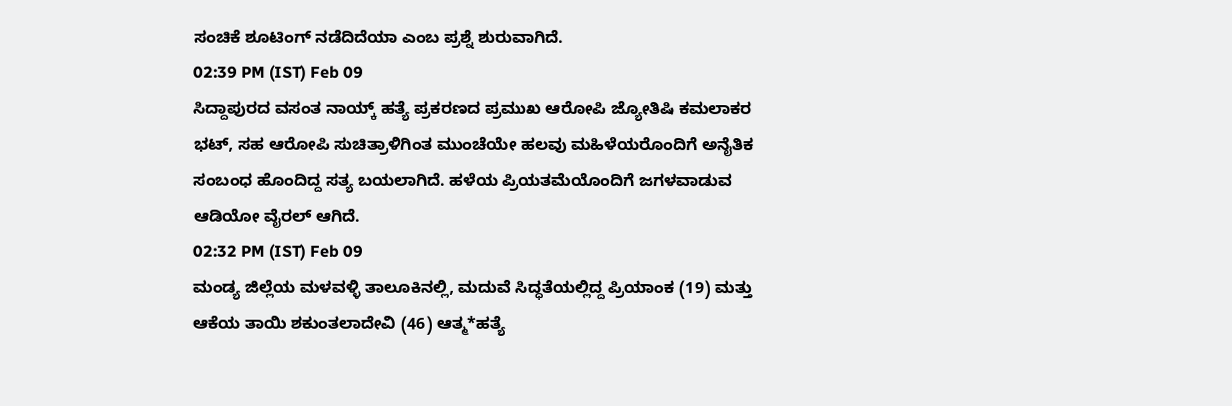ಸಂಚಿಕೆ ಶೂಟಿಂಗ್ ನಡೆದಿದೆಯಾ ಎಂಬ ಪ್ರಶ್ನೆ ಶುರುವಾಗಿದೆ.
02:39 PM (IST) Feb 09
ಸಿದ್ದಾಪುರದ ವಸಂತ ನಾಯ್ಕ್ ಹತ್ಯೆ ಪ್ರಕರಣದ ಪ್ರಮುಖ ಆರೋಪಿ ಜ್ಯೋತಿಷಿ ಕಮಲಾಕರ ಭಟ್, ಸಹ ಆರೋಪಿ ಸುಚಿತ್ರಾಳಿಗಿಂತ ಮುಂಚೆಯೇ ಹಲವು ಮಹಿಳೆಯರೊಂದಿಗೆ ಅನೈತಿಕ ಸಂಬಂಧ ಹೊಂದಿದ್ದ ಸತ್ಯ ಬಯಲಾಗಿದೆ. ಹಳೆಯ ಪ್ರಿಯತಮೆಯೊಂದಿಗೆ ಜಗಳವಾಡುವ ಆಡಿಯೋ ವೈರಲ್ ಆಗಿದೆ.
02:32 PM (IST) Feb 09
ಮಂಡ್ಯ ಜಿಲ್ಲೆಯ ಮಳವಳ್ಳಿ ತಾಲೂಕಿನಲ್ಲಿ, ಮದುವೆ ಸಿದ್ಧತೆಯಲ್ಲಿದ್ದ ಪ್ರಿಯಾಂಕ (19) ಮತ್ತು ಆಕೆಯ ತಾಯಿ ಶಕುಂತಲಾದೇವಿ (46) ಆತ್ಮ*ಹತ್ಯೆ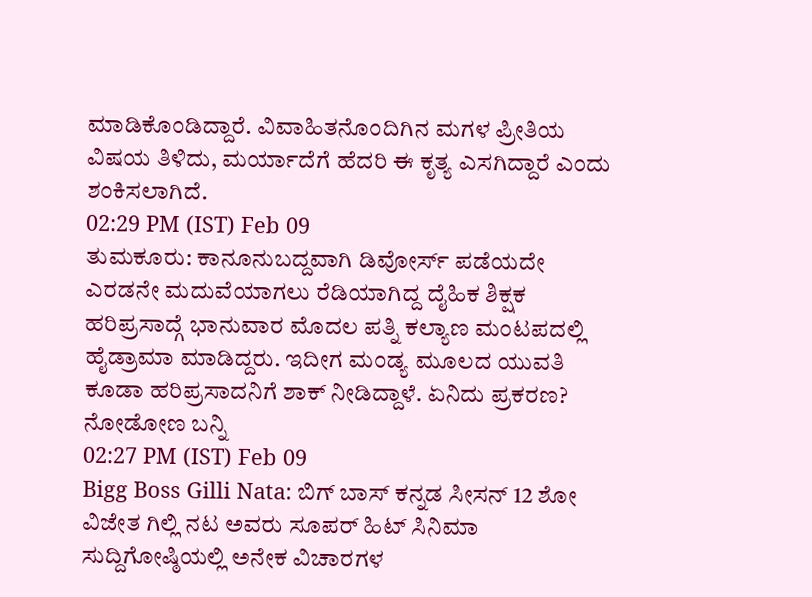ಮಾಡಿಕೊಂಡಿದ್ದಾರೆ. ವಿವಾಹಿತನೊಂದಿಗಿನ ಮಗಳ ಪ್ರೀತಿಯ ವಿಷಯ ತಿಳಿದು, ಮರ್ಯಾದೆಗೆ ಹೆದರಿ ಈ ಕೃತ್ಯ ಎಸಗಿದ್ದಾರೆ ಎಂದು ಶಂಕಿಸಲಾಗಿದೆ.
02:29 PM (IST) Feb 09
ತುಮಕೂರು: ಕಾನೂನುಬದ್ದವಾಗಿ ಡಿವೋರ್ಸ್ ಪಡೆಯದೇ ಎರಡನೇ ಮದುವೆಯಾಗಲು ರೆಡಿಯಾಗಿದ್ದ ದೈಹಿಕ ಶಿಕ್ಷಕ ಹರಿಪ್ರಸಾದ್ಗೆ ಭಾನುವಾರ ಮೊದಲ ಪತ್ನಿ ಕಲ್ಯಾಣ ಮಂಟಪದಲ್ಲಿ ಹೈಡ್ರಾಮಾ ಮಾಡಿದ್ದರು. ಇದೀಗ ಮಂಡ್ಯ ಮೂಲದ ಯುವತಿ ಕೂಡಾ ಹರಿಪ್ರಸಾದನಿಗೆ ಶಾಕ್ ನೀಡಿದ್ದಾಳೆ. ಏನಿದು ಪ್ರಕರಣ? ನೋಡೋಣ ಬನ್ನಿ
02:27 PM (IST) Feb 09
Bigg Boss Gilli Nata: ಬಿಗ್ ಬಾಸ್ ಕನ್ನಡ ಸೀಸನ್ 12 ಶೋ ವಿಜೇತ ಗಿಲ್ಲಿ ನಟ ಅವರು ಸೂಪರ್ ಹಿಟ್ ಸಿನಿಮಾ ಸುದ್ದಿಗೋಷ್ಠಿಯಲ್ಲಿ ಅನೇಕ ವಿಚಾರಗಳ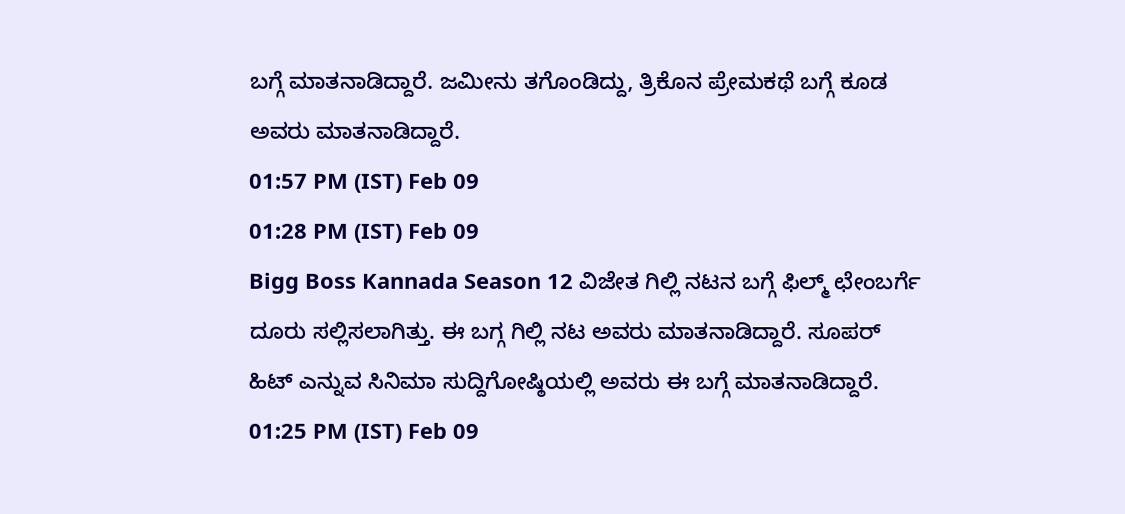ಬಗ್ಗೆ ಮಾತನಾಡಿದ್ದಾರೆ. ಜಮೀನು ತಗೊಂಡಿದ್ದು, ತ್ರಿಕೊನ ಪ್ರೇಮಕಥೆ ಬಗ್ಗೆ ಕೂಡ ಅವರು ಮಾತನಾಡಿದ್ದಾರೆ.
01:57 PM (IST) Feb 09
01:28 PM (IST) Feb 09
Bigg Boss Kannada Season 12 ವಿಜೇತ ಗಿಲ್ಲಿ ನಟನ ಬಗ್ಗೆ ಫಿಲ್ಮ್ ಛೇಂಬರ್ಗೆ ದೂರು ಸಲ್ಲಿಸಲಾಗಿತ್ತು. ಈ ಬಗ್ಗ ಗಿಲ್ಲಿ ನಟ ಅವರು ಮಾತನಾಡಿದ್ದಾರೆ. ಸೂಪರ್ ಹಿಟ್ ಎನ್ನುವ ಸಿನಿಮಾ ಸುದ್ದಿಗೋಷ್ಠಿಯಲ್ಲಿ ಅವರು ಈ ಬಗ್ಗೆ ಮಾತನಾಡಿದ್ದಾರೆ.
01:25 PM (IST) Feb 09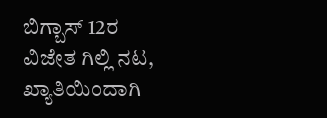ಬಿಗ್ಬಾಸ್ 12ರ ವಿಜೇತ ಗಿಲ್ಲಿ ನಟ, ಖ್ಯಾತಿಯಿಂದಾಗಿ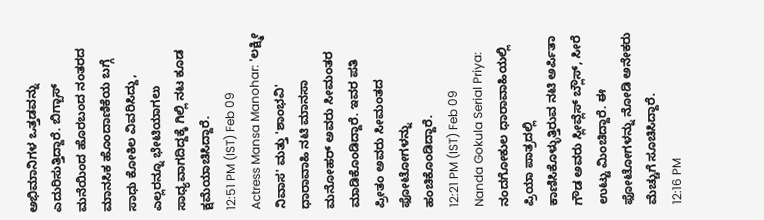ಅಭಿಮಾನಿಗಳ ಒತ್ತಡವನ್ನು ಎದುರಿಸುತ್ತಿದ್ದಾರೆ. ಬಿಗ್ಬಾಸ್ ಮನೆಯಿಂದ ಹೊರಬಂದ ನಂತರದ ಮಾನಸಿಕ ಹೊಂದಾಣಿಕೆಯ ಬಗ್ಗೆ ಸಾಧು ಕೋಕಿಲ ವಿವರಿಸಿದ್ದು, ಎಲ್ಲರನ್ನೂ ಭೇಟಿಯಾಗಲು ಸಾಧ್ಯವಾಗದಿದ್ದಕ್ಕೆ ಗಿಲ್ಲಿ ನಟ ಕೂಡ ಕ್ಷಮೆಯಾಚಿಸಿದ್ದಾರೆ.
12:51 PM (IST) Feb 09
Actress Mansa Manohar: 'ಲಕ್ಷ್ಮೀ ನಿವಾಸ' ಮತ್ತು 'ಶಾಂಭವಿ' ಧಾರಾವಾಹಿ ನಟಿ ಮಾನಸಾ ಮನೋಹರ್ ಅವರು ಸೀಮಂತರ ಮಾಡಿಕೊಂಡಿದ್ದಾರೆ. ಇವರ ಪತಿ ಪ್ರೀತಂ ಅವರು ಸೀಮಂತದ ಫೋಟೋಗಳನ್ನು ಹಂಚಿಕೊಂಡಿದ್ದಾರೆ.
12:21 PM (IST) Feb 09
Nanda Gokula Serial Priya: ನಂದಗೋಕುಲ ಧಾರಾವಾಹಿಯಲ್ಲಿ ಪ್ರಿಯಾ ಪಾತ್ರದಲ್ಲಿ ಕಾಣಿಸಿಕೊಳ್ಳುತ್ತಿರುವ ನಟಿ ಅರ್ಪಿತಾ ಗೌಡ ಅವರು ಸ್ಲೀವ್ಲೆಸ್ ಬ್ಲೌಸ್, ಸೀರೆ ಉಟ್ಟು ಮಿಂಚಿದ್ದಾರೆ. ಈ ಫೋಟೋಗಳನ್ನು ನೋಡಿ ಅನೇಕರು ಮೆಚ್ಚುಗೆ ಸೂಚಿಸಿದ್ದಾರೆ.
12:16 PM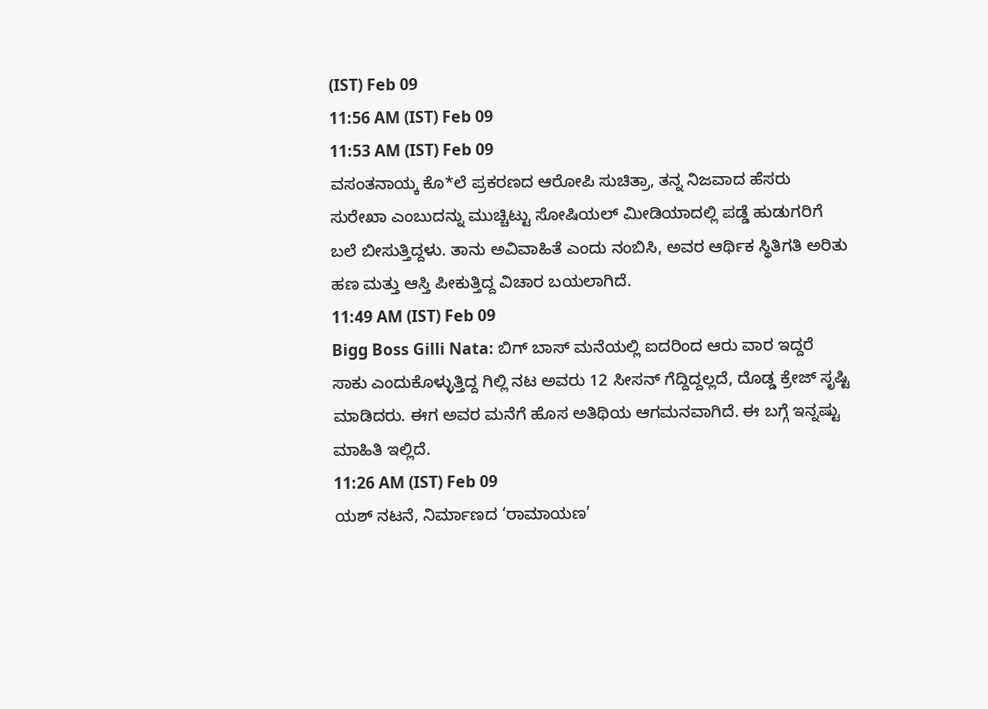(IST) Feb 09
11:56 AM (IST) Feb 09
11:53 AM (IST) Feb 09
ವಸಂತನಾಯ್ಕ ಕೊ*ಲೆ ಪ್ರಕರಣದ ಆರೋಪಿ ಸುಚಿತ್ರಾ, ತನ್ನ ನಿಜವಾದ ಹೆಸರು ಸುರೇಖಾ ಎಂಬುದನ್ನು ಮುಚ್ಚಿಟ್ಟು ಸೋಷಿಯಲ್ ಮೀಡಿಯಾದಲ್ಲಿ ಪಡ್ಡೆ ಹುಡುಗರಿಗೆ ಬಲೆ ಬೀಸುತ್ತಿದ್ದಳು. ತಾನು ಅವಿವಾಹಿತೆ ಎಂದು ನಂಬಿಸಿ, ಅವರ ಆರ್ಥಿಕ ಸ್ಥಿತಿಗತಿ ಅರಿತು ಹಣ ಮತ್ತು ಆಸ್ತಿ ಪೀಕುತ್ತಿದ್ದ ವಿಚಾರ ಬಯಲಾಗಿದೆ.
11:49 AM (IST) Feb 09
Bigg Boss Gilli Nata: ಬಿಗ್ ಬಾಸ್ ಮನೆಯಲ್ಲಿ ಐದರಿಂದ ಆರು ವಾರ ಇದ್ದರೆ ಸಾಕು ಎಂದುಕೊಳ್ಳುತ್ತಿದ್ದ ಗಿಲ್ಲಿ ನಟ ಅವರು 12 ಸೀಸನ್ ಗೆದ್ದಿದ್ದಲ್ಲದೆ, ದೊಡ್ಡ ಕ್ರೇಜ್ ಸೃಷ್ಟಿ ಮಾಡಿದರು. ಈಗ ಅವರ ಮನೆಗೆ ಹೊಸ ಅತಿಥಿಯ ಆಗಮನವಾಗಿದೆ. ಈ ಬಗ್ಗೆ ಇನ್ನಷ್ಟು ಮಾಹಿತಿ ಇಲ್ಲಿದೆ.
11:26 AM (IST) Feb 09
ಯಶ್ ನಟನೆ, ನಿರ್ಮಾಣದ ‘ರಾಮಾಯಣ’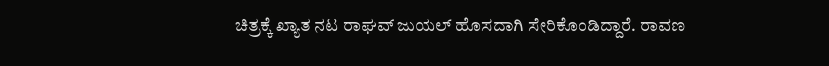ಚಿತ್ರಕ್ಕೆ ಖ್ಯಾತ ನಟ ರಾಘವ್ ಜುಯಲ್ ಹೊಸದಾಗಿ ಸೇರಿಕೊಂಡಿದ್ದಾರೆ. ರಾವಣ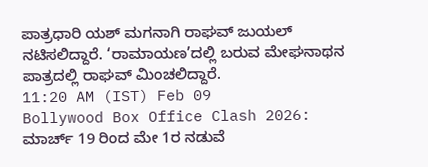ಪಾತ್ರಧಾರಿ ಯಶ್ ಮಗನಾಗಿ ರಾಘವ್ ಜುಯಲ್ ನಟಿಸಲಿದ್ದಾರೆ. ‘ರಾಮಾಯಣ’ದಲ್ಲಿ ಬರುವ ಮೇಘನಾಥನ ಪಾತ್ರದಲ್ಲಿ ರಾಘವ್ ಮಿಂಚಲಿದ್ದಾರೆ.
11:20 AM (IST) Feb 09
Bollywood Box Office Clash 2026: ಮಾರ್ಚ್ 19 ರಿಂದ ಮೇ 1ರ ನಡುವೆ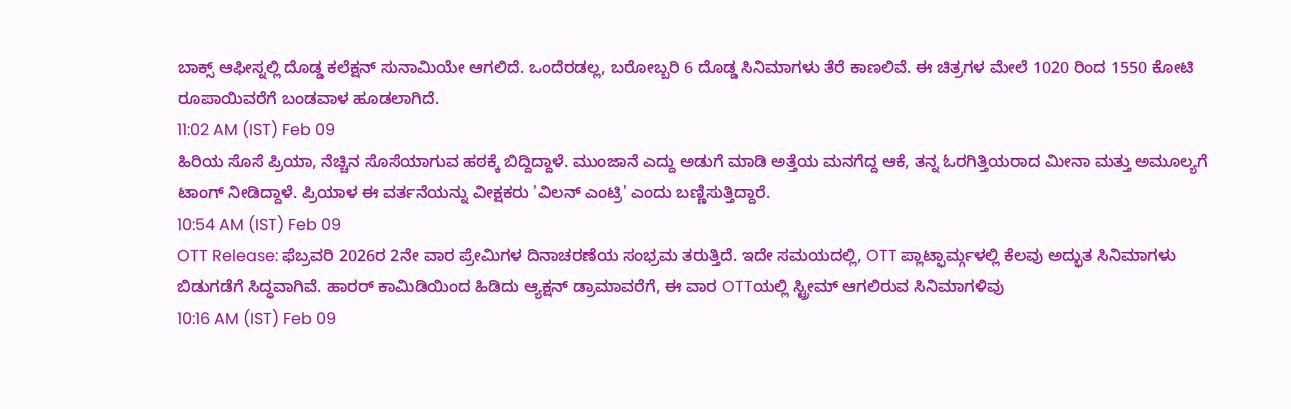ಬಾಕ್ಸ್ ಆಫೀಸ್ನಲ್ಲಿ ದೊಡ್ಡ ಕಲೆಕ್ಷನ್ ಸುನಾಮಿಯೇ ಆಗಲಿದೆ. ಒಂದೆರಡಲ್ಲ, ಬರೋಬ್ಬರಿ 6 ದೊಡ್ಡ ಸಿನಿಮಾಗಳು ತೆರೆ ಕಾಣಲಿವೆ. ಈ ಚಿತ್ರಗಳ ಮೇಲೆ 1020 ರಿಂದ 1550 ಕೋಟಿ ರೂಪಾಯಿವರೆಗೆ ಬಂಡವಾಳ ಹೂಡಲಾಗಿದೆ.
11:02 AM (IST) Feb 09
ಹಿರಿಯ ಸೊಸೆ ಪ್ರಿಯಾ, ನೆಚ್ಚಿನ ಸೊಸೆಯಾಗುವ ಹಠಕ್ಕೆ ಬಿದ್ದಿದ್ದಾಳೆ. ಮುಂಜಾನೆ ಎದ್ದು ಅಡುಗೆ ಮಾಡಿ ಅತ್ತೆಯ ಮನಗೆದ್ದ ಆಕೆ, ತನ್ನ ಓರಗಿತ್ತಿಯರಾದ ಮೀನಾ ಮತ್ತು ಅಮೂಲ್ಯಗೆ ಟಾಂಗ್ ನೀಡಿದ್ದಾಳೆ. ಪ್ರಿಯಾಳ ಈ ವರ್ತನೆಯನ್ನು ವೀಕ್ಷಕರು 'ವಿಲನ್ ಎಂಟ್ರಿ' ಎಂದು ಬಣ್ಣಿಸುತ್ತಿದ್ದಾರೆ.
10:54 AM (IST) Feb 09
OTT Release: ಫೆಬ್ರವರಿ 2026ರ 2ನೇ ವಾರ ಪ್ರೇಮಿಗಳ ದಿನಾಚರಣೆಯ ಸಂಭ್ರಮ ತರುತ್ತಿದೆ. ಇದೇ ಸಮಯದಲ್ಲಿ, OTT ಪ್ಲಾಟ್ಫಾರ್ಮ್ಗಳಲ್ಲಿ ಕೆಲವು ಅದ್ಭುತ ಸಿನಿಮಾಗಳು ಬಿಡುಗಡೆಗೆ ಸಿದ್ಧವಾಗಿವೆ. ಹಾರರ್ ಕಾಮಿಡಿಯಿಂದ ಹಿಡಿದು ಆ್ಯಕ್ಷನ್ ಡ್ರಾಮಾವರೆಗೆ, ಈ ವಾರ OTTಯಲ್ಲಿ ಸ್ಟ್ರೀಮ್ ಆಗಲಿರುವ ಸಿನಿಮಾಗಳಿವು
10:16 AM (IST) Feb 09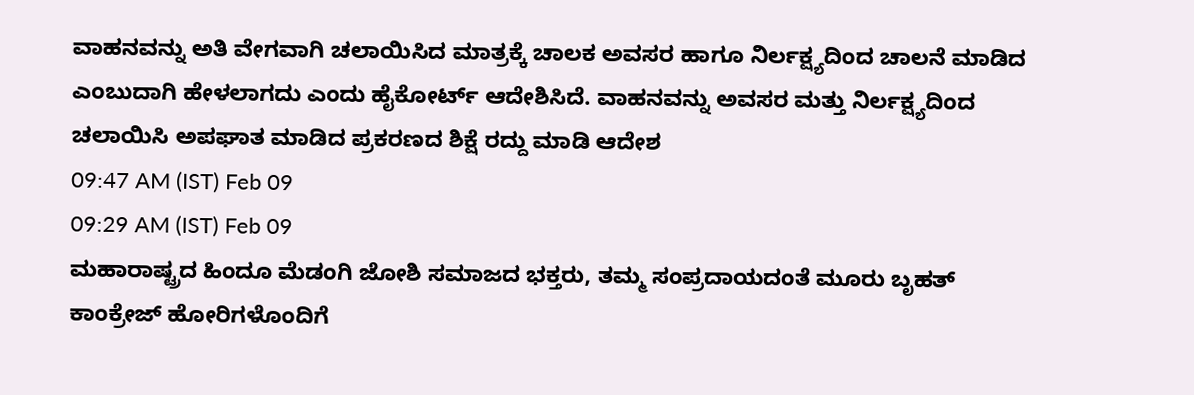ವಾಹನವನ್ನು ಅತಿ ವೇಗವಾಗಿ ಚಲಾಯಿಸಿದ ಮಾತ್ರಕ್ಕೆ ಚಾಲಕ ಅವಸರ ಹಾಗೂ ನಿರ್ಲಕ್ಷ್ಯದಿಂದ ಚಾಲನೆ ಮಾಡಿದ ಎಂಬುದಾಗಿ ಹೇಳಲಾಗದು ಎಂದು ಹೈಕೋರ್ಟ್ ಆದೇಶಿಸಿದೆ. ವಾಹನವನ್ನು ಅವಸರ ಮತ್ತು ನಿರ್ಲಕ್ಷ್ಯದಿಂದ ಚಲಾಯಿಸಿ ಅಪಘಾತ ಮಾಡಿದ ಪ್ರಕರಣದ ಶಿಕ್ಷೆ ರದ್ದು ಮಾಡಿ ಆದೇಶ
09:47 AM (IST) Feb 09
09:29 AM (IST) Feb 09
ಮಹಾರಾಷ್ಟ್ರದ ಹಿಂದೂ ಮೆಡಂಗಿ ಜೋಶಿ ಸಮಾಜದ ಭಕ್ತರು, ತಮ್ಮ ಸಂಪ್ರದಾಯದಂತೆ ಮೂರು ಬೃಹತ್ ಕಾಂಕ್ರೇಜ್ ಹೋರಿಗಳೊಂದಿಗೆ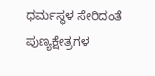ಧರ್ಮಸ್ಥಳ ಸೇರಿದಂತೆ ಪುಣ್ಯಕ್ಷೇತ್ರಗಳ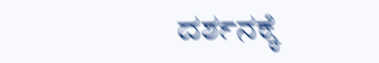ದರ್ಶನಕ್ಕೆ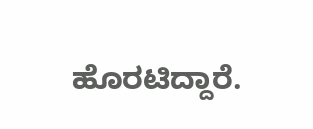ಹೊರಟಿದ್ದಾರೆ.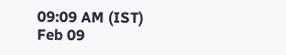09:09 AM (IST) Feb 09